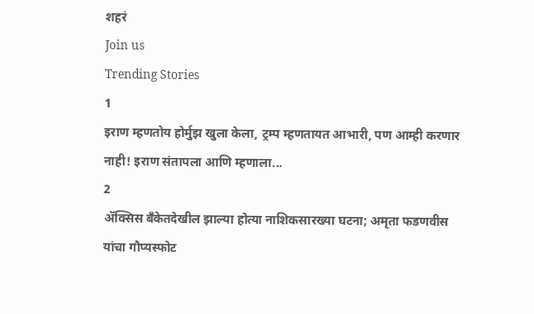शहरं
Join us
Trending Stories
1
इराण म्हणतोय होर्मुझ खुला केला, ट्रम्प म्हणतायत आभारी, पण आम्ही करणार नाही! इराण संतापला आणि म्हणाला...
2
ॲक्सिस बँकेतदेखील झाल्या होत्या नाशिकसारख्या घटना; अमृता फडणवीस यांचा गौप्यस्फोट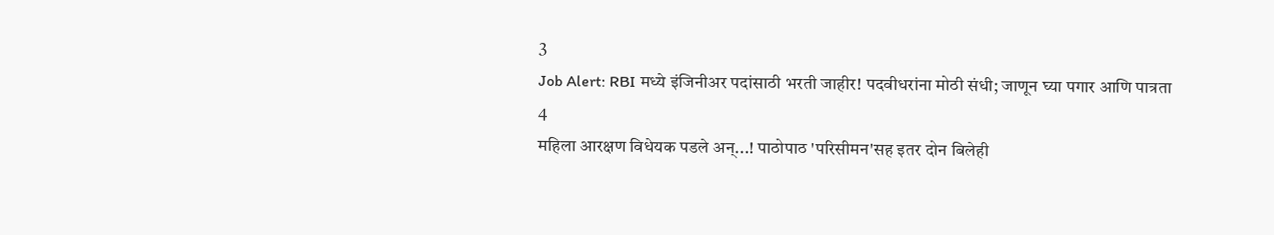3
Job Alert: RBI मध्ये इंजिनीअर पदांसाठी भरती जाहीर! पदवीधरांना मोठी संधी; जाणून घ्या पगार आणि पात्रता
4
महिला आरक्षण विधेयक पडले अन्...! पाठोपाठ 'परिसीमन'सह इतर दोन बिलेही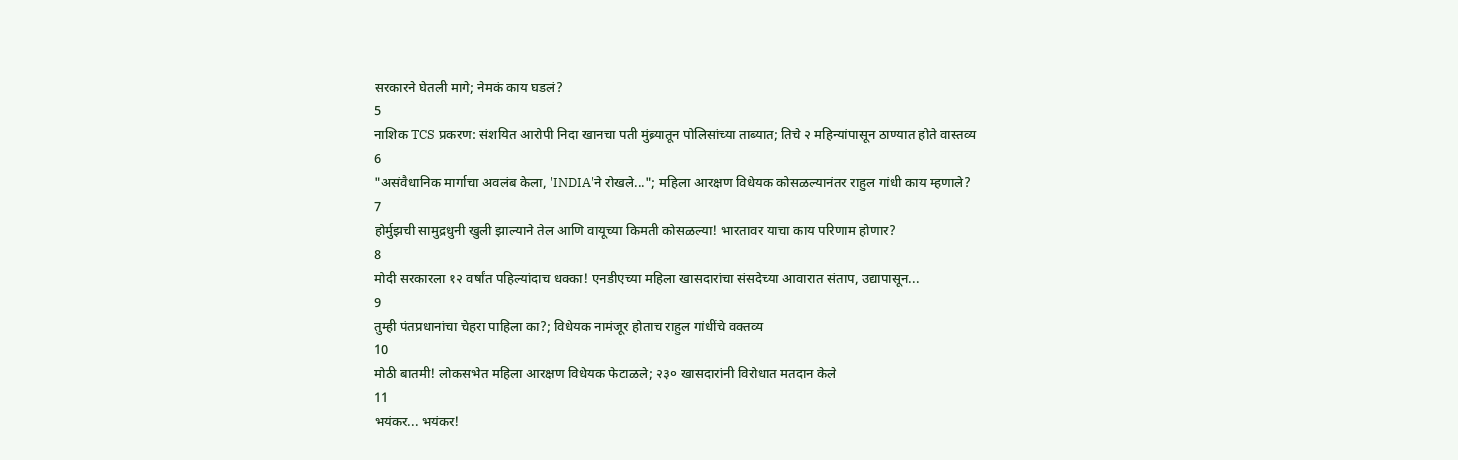सरकारने घेतली मागे; नेमकं काय घडलं?
5
नाशिक TCS प्रकरण: संशयित आरोपी निदा खानचा पती मुंब्र्यातून पोलिसांच्या ताब्यात; तिचे २ महिन्यांपासून ठाण्यात होते वास्तव्य
6
"असंवैधानिक मार्गाचा अवलंब केला, 'INDIA'ने रोखले..."; महिला आरक्षण विधेयक कोसळल्यानंतर राहुल गांधी काय म्हणाले?
7
होर्मुझची सामुद्रधुनी खुली झाल्याने तेल आणि वायूच्या किमती कोसळल्या! भारतावर याचा काय परिणाम होणार?
8
मोदी सरकारला १२ वर्षांत पहिल्यांदाच धक्का! एनडीएच्या महिला खासदारांचा संसदेच्या आवारात संताप, उद्यापासून...
9
तुम्ही पंतप्रधानांचा चेहरा पाहिला का?; विधेयक नामंजूर होताच राहुल गांधींचे वक्तव्य
10
मोठी बातमी! लोकसभेत महिला आरक्षण विधेयक फेटाळले; २३० खासदारांनी विरोधात मतदान केले
11
भयंकर... भयंकर!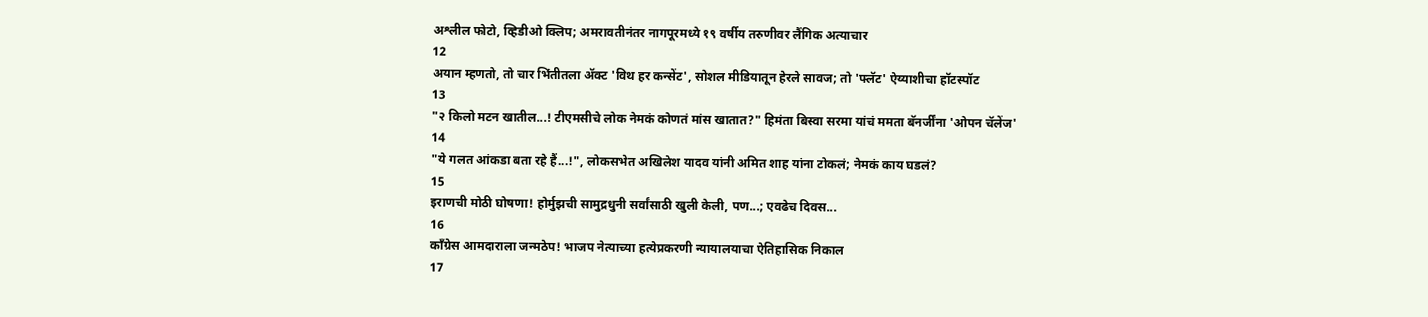अश्लील फोटो, व्हिडीओ क्लिप; अमरावतीनंतर नागपूरमध्ये १९ वर्षीय तरुणीवर लैंगिक अत्याचार
12
अयान म्हणतो, तो चार भिंतीतला अ‍ॅक्ट 'विथ हर कन्सेंट', सोशल मीडियातून हेरले सावज; तो 'फ्लॅट' ऐय्याशीचा हॉटस्पॉट
13
"२ किलो मटन खातील...! टीएमसीचे लोक नेमकं कोणतं मांस खातात?" हिमंता बिस्वा सरमा यांचं ममता बॅनर्जींना 'ओपन चॅलेंज'
14
"ये गलत आंकडा बता रहे हैं...!", लोकसभेत अखिलेश यादव यांनी अमित शाह यांना टोकलं; नेमकं काय घडलं?
15
इराणची मोठी घोषणा! होर्मुझची सामुद्रधुनी सर्वांसाठी खुली केली, पण...; एवढेच दिवस...
16
काँग्रेस आमदाराला जन्मठेप! भाजप नेत्याच्या हत्येप्रकरणी न्यायालयाचा ऐतिहासिक निकाल
17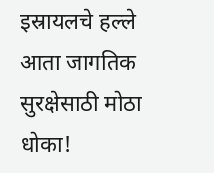इस्रायलचे हल्ले आता जागतिक सुरक्षेसाठी मोठा धोका!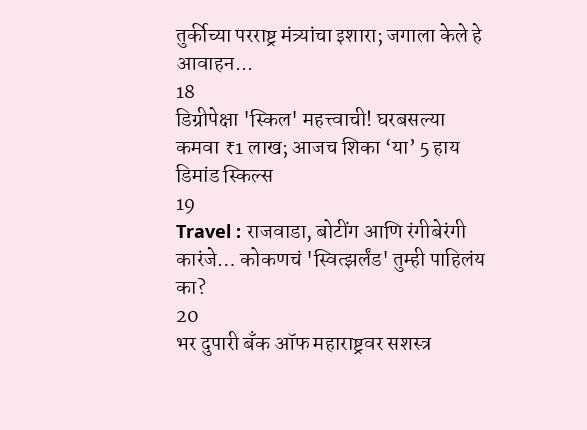तुर्कीच्या परराष्ट्र मंत्र्यांचा इशारा; जगाला केले हे आवाहन...
18
डिग्रीपेक्षा 'स्किल' महत्त्वाची! घरबसल्या कमवा ₹1 लाख; आजच शिका ‘या’ 5 हाय डिमांड स्किल्स
19
Travel : राजवाडा, बोटींग आणि रंगीबेरंगी कारंजे… कोकणचं 'स्वित्झर्लंड' तुम्ही पाहिलंय का?
20
भर दुपारी बँक ऑफ महाराष्ट्रवर सशस्त्र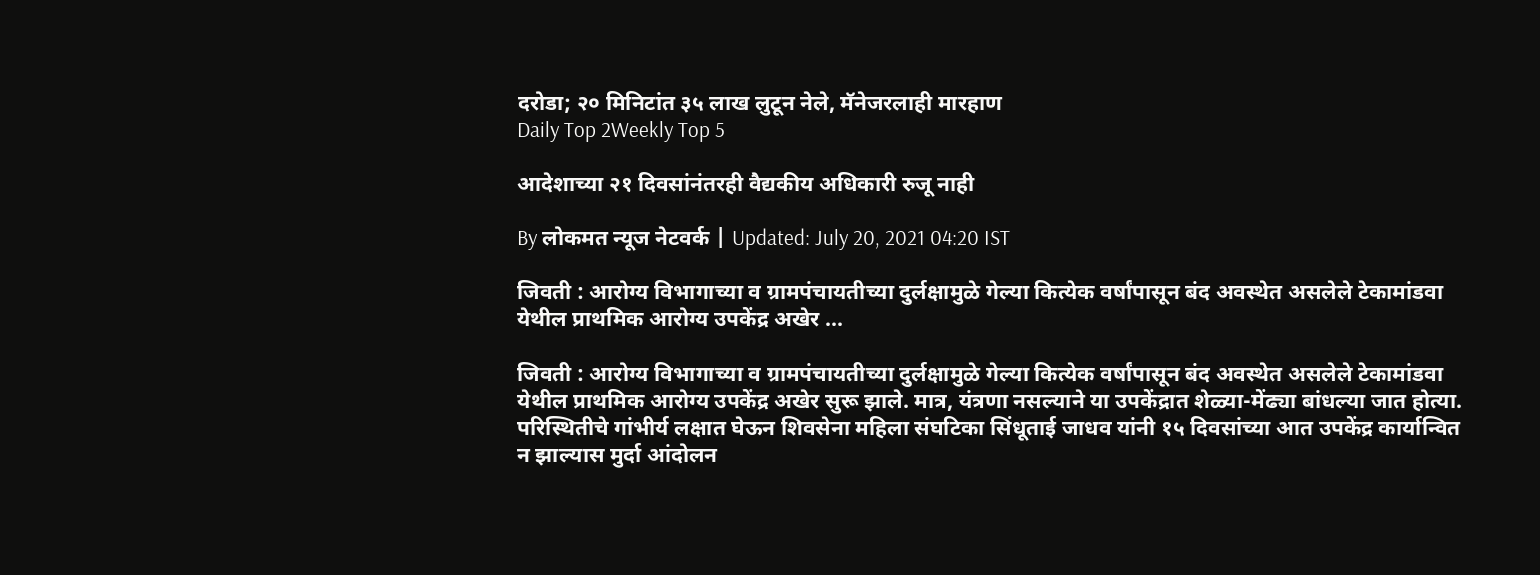दरोडा; २० मिनिटांत ३५ लाख लुटून नेले, मॅनेजरलाही मारहाण
Daily Top 2Weekly Top 5

आदेशाच्या २१ दिवसांनंतरही वैद्यकीय अधिकारी रुजू नाही

By लोकमत न्यूज नेटवर्क | Updated: July 20, 2021 04:20 IST

जिवती : आरोग्य विभागाच्या व ग्रामपंचायतीच्या दुर्लक्षामुळे गेल्या कित्येक वर्षांपासून बंद अवस्थेत असलेले टेकामांडवा येथील प्राथमिक आरोग्य उपकेंद्र अखेर ...

जिवती : आरोग्य विभागाच्या व ग्रामपंचायतीच्या दुर्लक्षामुळे गेल्या कित्येक वर्षांपासून बंद अवस्थेत असलेले टेकामांडवा येथील प्राथमिक आरोग्य उपकेंद्र अखेर सुरू झाले. मात्र, यंत्रणा नसल्याने या उपकेंद्रात शेळ्या-मेंढ्या बांधल्या जात होत्या. परिस्थितीचे गांभीर्य लक्षात घेऊन शिवसेना महिला संघटिका सिंधूताई जाधव यांनी १५ दिवसांच्या आत उपकेंद्र कार्यान्वित न झाल्यास मुर्दा आंदोलन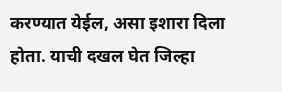करण्यात येईल, असा इशारा दिला होता. याची दखल घेत जिल्हा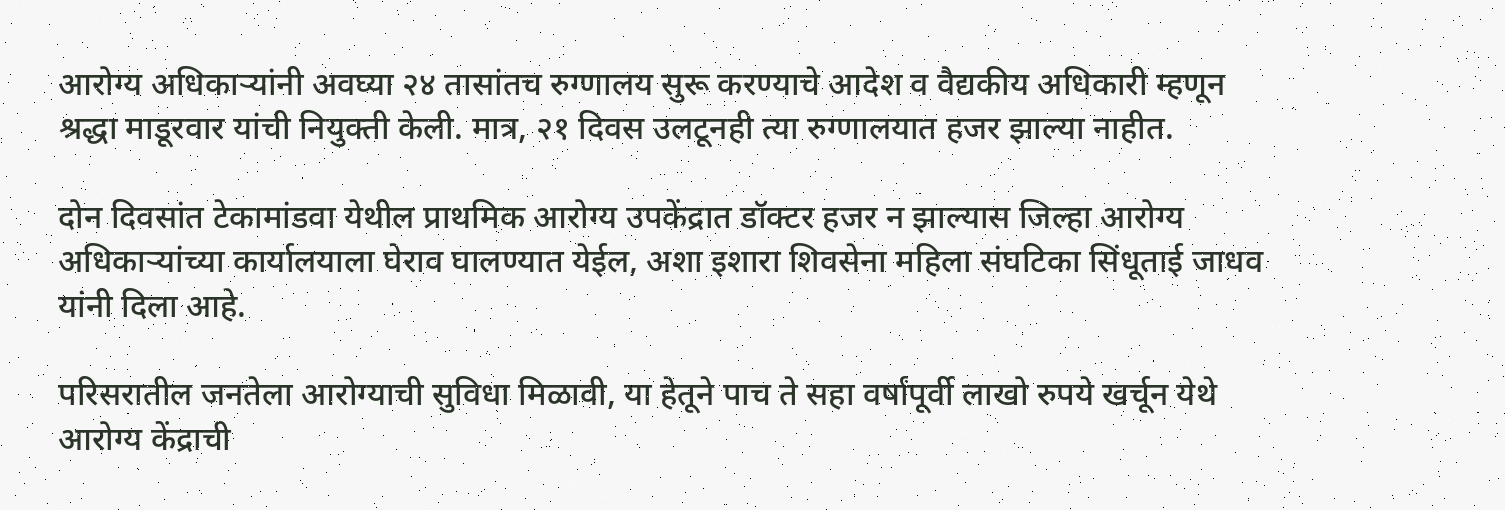आरोग्य अधिकाऱ्यांनी अवघ्या २४ तासांतच रुग्णालय सुरू करण्याचे आदेश व वैद्यकीय अधिकारी म्हणून श्रद्धा माडूरवार यांची नियुक्ती केली. मात्र, २१ दिवस उलटूनही त्या रुग्णालयात हजर झाल्या नाहीत.

दोन दिवसांत टेकामांडवा येथील प्राथमिक आरोग्य उपकेंद्रात डॉक्टर हजर न झाल्यास जिल्हा आरोग्य अधिकाऱ्यांच्या कार्यालयाला घेराव घालण्यात येईल, अशा इशारा शिवसेना महिला संघटिका सिंधूताई जाधव यांनी दिला आहे.

परिसरातील जनतेला आरोग्याची सुविधा मिळावी, या हेतूने पाच ते सहा वर्षांपूर्वी लाखो रुपये खर्चून येथे आरोग्य केंद्राची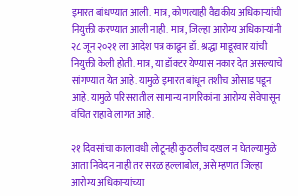इमारत बांधण्यात आली. मात्र, कोणत्याही वैद्यकीय अधिकाऱ्यांची नियुक्ती करण्यात आली नाही. मात्र, जिल्हा आरोग्य अधिकाऱ्यांनी २८ जून २०२१ ला आदेश पत्र काढून डॉ. श्रद्धा माडूरवार यांची नियुक्ती केली होती. मात्र, या डॉक्टर येण्यास नकार देत असल्याचे सांगण्यात येत आहे. यामुळे इमारत बांधून तशीच ओसाड पडून आहे. यामुळे परिसरातील सामान्य नागरिकांना आरोग्य सेवेपासून वंचित राहावे लागत आहे.

२१ दिवसांचा कालावधी लोटूनही कुठलीच दखल न घेतल्यामुळे आता निवेदन नाही तर सरळ हल्लाबोल, असे म्हणत जिल्हा आरोग्य अधिकाऱ्यांच्या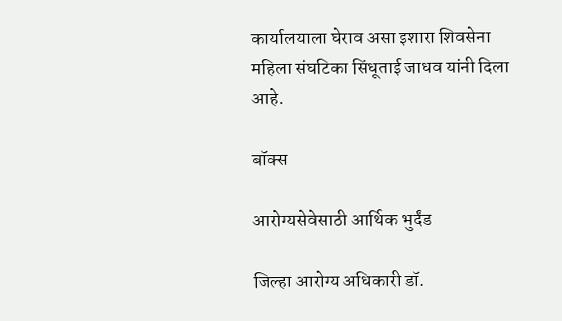कार्यालयाला घेराव असा इशारा शिवसेना महिला संघटिका सिंधूताई जाधव यांनी दिला आहे.

बॉक्स

आरोग्यसेवेसाठी आर्थिक भुर्दंड

जिल्हा आरोग्य अधिकारी डॉ.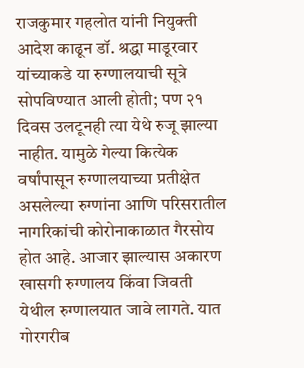राजकुमार गहलोत यांनी नियुक्ती आदेश काढून डॉ. श्रद्धा माडूरवार यांच्याकडे या रुग्णालयाची सूत्रे सोपविण्यात आली होती; पण २१ दिवस उलटूनही त्या येथे रुजू झाल्या नाहीत. यामुळे गेल्या कित्येक वर्षांपासून रुग्णालयाच्या प्रतीक्षेत असलेल्या रुग्णांना आणि परिसरातील नागरिकांची कोरोनाकाळात गैरसोय होत आहे. आजार झाल्यास अकारण खासगी रुग्णालय किंवा जिवती येथील रुग्णालयात जावे लागते. यात गोरगरीब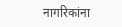नागरिकांना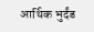आर्थिक भुर्दंड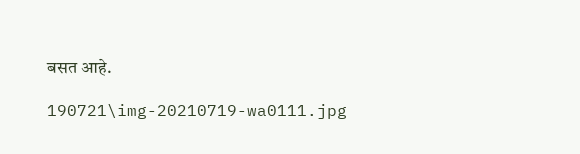बसत आहे.

190721\img-20210719-wa0111.jpg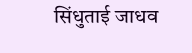सिंधुताई जाधव